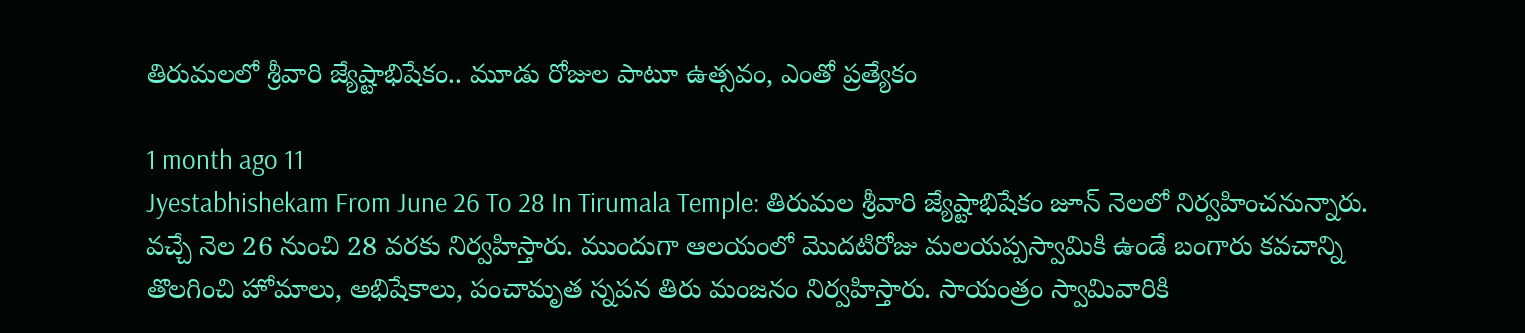తిరుమలలో శ్రీవారి జ్యేష్టాభిషేకం.. మూడు రోజుల పాటూ ఉత్సవం, ఎంతో ప్రత్యేకం

1 month ago 11
Jyestabhishekam From June 26 To 28 In Tirumala Temple: తిరుమల శ్రీవారి జ్యేష్టాభిషేకం జూన్ నెలలో నిర్వహించనున్నారు. వచ్చే నెల 26 నుంచి 28 వరకు నిర్వహిస్తారు. ముందుగా ఆలయంలో మొదటిరోజు మలయప్పస్వామికి ఉండే బంగారు కవచాన్ని తొలగించి హోమాలు, అభిషేకాలు, పంచామృత స్నపన తిరు మంజనం నిర్వహిస్తారు. సాయంత్రం స్వామివారికి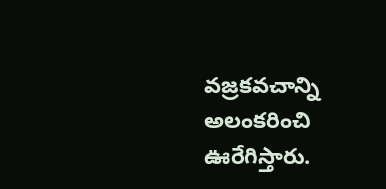వజ్రకవచాన్ని అలంకరించి ఊరేగిస్తారు.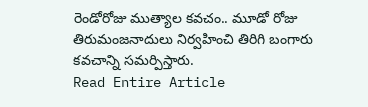రెండోరోజు ముత్యాల కవచం.. మూడో రోజు తిరుమంజనాదులు నిర్వహించి తిరిగి బంగారు కవచాన్ని సమర్పిస్తారు.
Read Entire Article